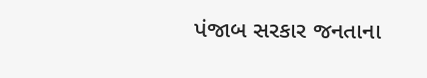પંજાબ સરકાર જનતાના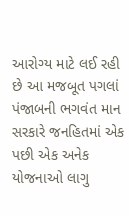આરોગ્ય માટે લઈ રહી છે આ મજબૂત પગલાં
પંજાબની ભગવંત માન સરકારે જનહિતમાં એક પછી એક અનેક યોજનાઓ લાગુ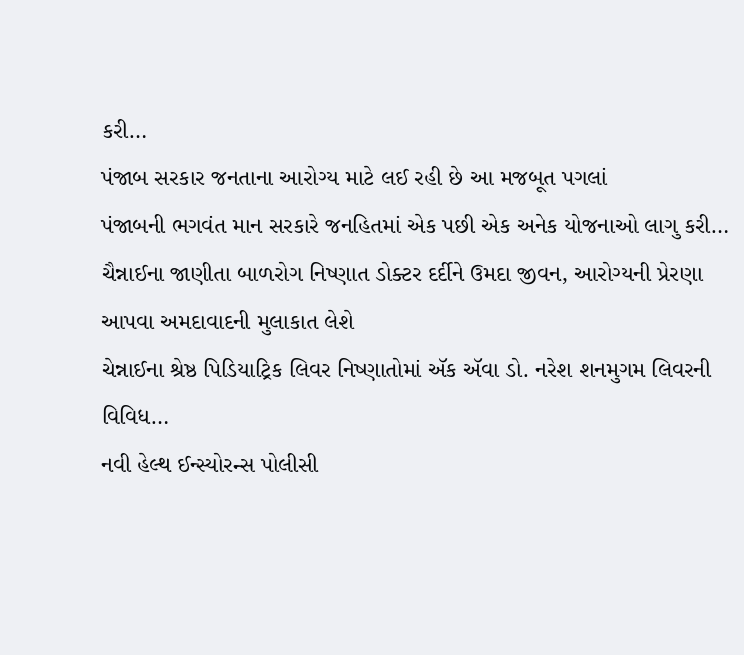કરી…
પંજાબ સરકાર જનતાના આરોગ્ય માટે લઈ રહી છે આ મજબૂત પગલાં
પંજાબની ભગવંત માન સરકારે જનહિતમાં એક પછી એક અનેક યોજનાઓ લાગુ કરી…
ચૈન્નાઈના જાણીતા બાળરોગ નિષ્ણાત ડોક્ટર દર્દીને ઉમદા જીવન, આરોગ્યની પ્રેરણા આપવા અમદાવાદની મુલાકાત લેશે
ચેન્નાઈના શ્રેષ્ઠ પિડિયાટ્રિક લિવર નિષ્ણાતોમાં ઍક ઍવા ડો. નરેશ શનમુગમ લિવરની વિવિધ…
નવી હેલ્થ ઈન્સ્યોરન્સ પોલીસી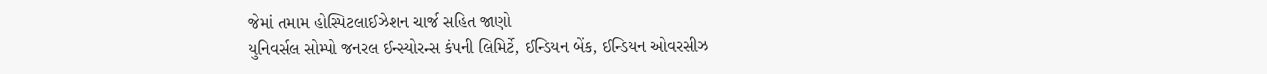જેમાં તમામ હોસ્પિટલાઈઝેશન ચાર્જ સહિત જાણો
યુનિવર્સલ સોમ્પો જનરલ ઈન્સ્યોરન્સ કંપની લિમિર્ટે, ઈન્ડિયન બેંક, ઈન્ડિયન ઓવરસીઝ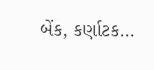બેંક, કર્ણાટક…